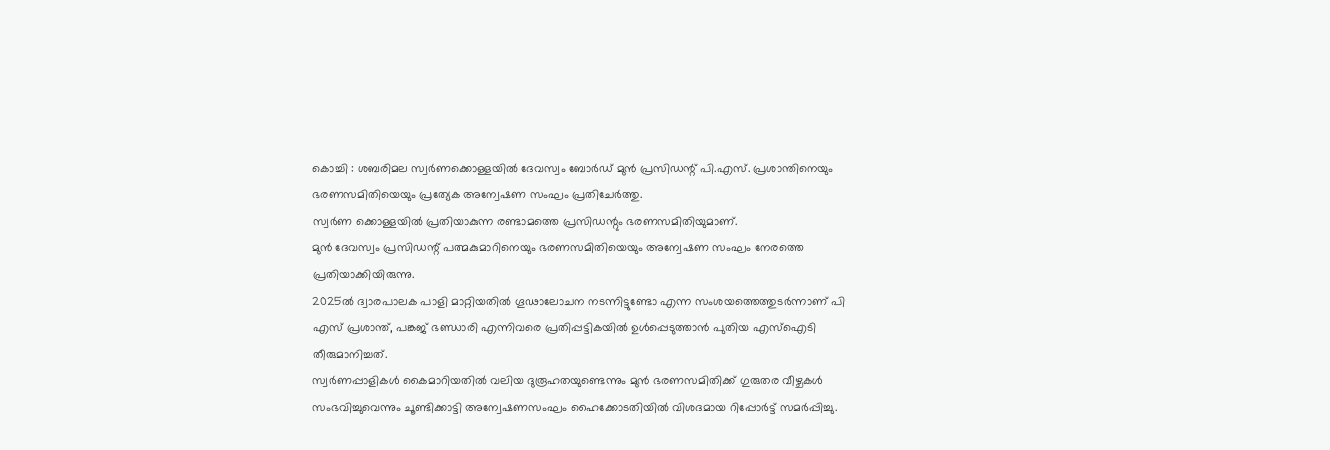കൊച്ചി : ശബരിമല സ്വർണക്കൊള്ളയിൽ ദേവസ്വം ബോർഡ് മുൻ പ്രസിഡന്റ് പി.എസ്. പ്രശാന്തിനെയും ഭരണസമിതിയെയും പ്രത്യേക അന്വേഷണ സംഘം പ്രതിചേർത്തു.
സ്വർണ ക്കൊള്ളയിൽ പ്രതിയാകുന്ന രണ്ടാമത്തെ പ്രസിഡന്റും ഭരണസമിതിയുമാണ്.
മുൻ ദേവസ്വം പ്രസിഡന്റ് പത്മകുമാറിനെയും ഭരണസമിതിയെയും അന്വേഷണ സംഘം നേരത്തെ പ്രതിയാക്കിയിരുന്നു.
2025ൽ ദ്വാരപാലക പാളി മാറ്റിയതിൽ ഗൂഢാലോചന നടന്നിട്ടുണ്ടോ എന്ന സംശയത്തെത്തുടർന്നാണ് പി എസ് പ്രശാന്ത്, പങ്കജ് ഭണ്ഡാരി എന്നിവരെ പ്രതിപ്പട്ടികയിൽ ഉൾപ്പെടുത്താൻ പുതിയ എസ്ഐടി തീരുമാനിച്ചത്.
സ്വർണപ്പാളികൾ കൈമാറിയതിൽ വലിയ ദുരൂഹതയുണ്ടെന്നും മുൻ ഭരണസമിതിക്ക് ഗുരുതര വീഴ്ചകൾ സംഭവിച്ചുവെന്നും ചൂണ്ടിക്കാട്ടി അന്വേഷണസംഘം ഹൈക്കോടതിയിൽ വിശദമായ റിപ്പോർട്ട് സമർപ്പിച്ചു.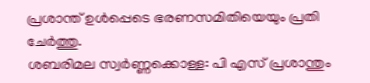പ്രശാന്ത് ഉൾപ്പെടെ ഭരണസമിതിയെയും പ്രതി ചേർത്തു.
ശബരിമല സ്വർണ്ണക്കൊള്ള: പി എസ് പ്രശാന്തും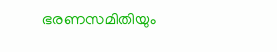ഭരണസമിതിയും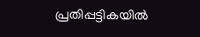പ്രതിപ്പട്ടികയിൽ